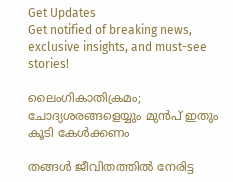Get Updates
Get notified of breaking news, exclusive insights, and must-see stories!

ലൈംഗികാതിക്രമം; ചോദ്യശരങ്ങളെയ്യും മുന്‍പ് ഇതും കൂടി കേള്‍ക്കണം

തങ്ങള്‍ ജീവിതത്തില്‍ നേരിട്ട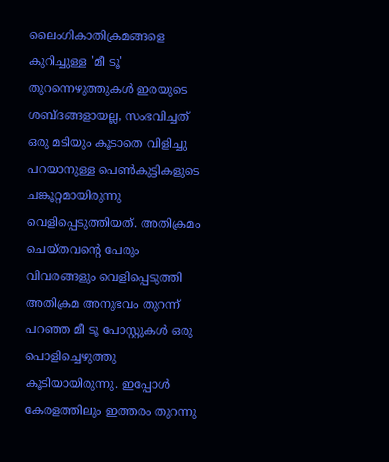ലൈംഗികാതിക്രമങ്ങളെ കുറിച്ചുള്ള 'മീ ടൂ' തുറന്നെഴുത്തുകള്‍ ഇരയുടെ ശബ്ദങ്ങളായല്ല, സംഭവിച്ചത് ഒരു മടിയും കൂടാതെ വിളിച്ചു പറയാനുള്ള പെണ്‍കുട്ടികളുടെ ചങ്കൂറ്റമായിരുന്നു വെളിപ്പെടുത്തിയത്. അതിക്രമം ചെയ്തവന്‍റെ പേരും വിവരങ്ങളും വെളിപ്പെടുത്തി അതിക്രമ അനുഭവം തുറന്ന് പറഞ്ഞ മീ ടൂ പോസ്റ്റുകള്‍ ഒരു പൊളിച്ചെഴുത്തു കൂടിയായിരുന്നു. ഇപ്പോള്‍ കേരളത്തിലും ഇത്തരം തുറന്നു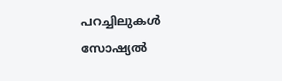പറച്ചിലുകള്‍ സോഷ്യല്‍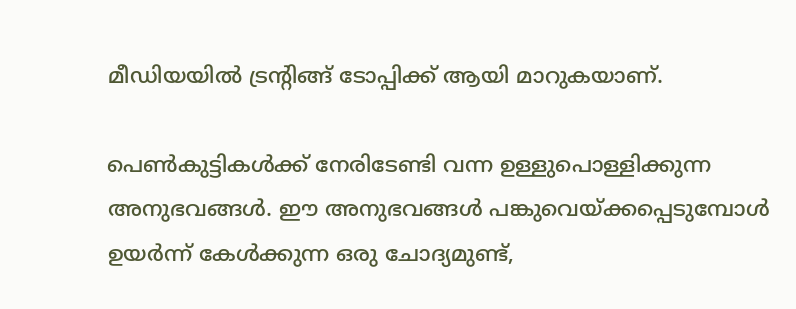മീഡിയയില്‍ ട്രന്‍റിങ്ങ് ടോപ്പിക്ക് ആയി മാറുകയാണ്.

പെണ്‍കുട്ടികള്‍ക്ക് നേരിടേണ്ടി വന്ന ഉള്ളുപൊള്ളിക്കുന്ന അനുഭവങ്ങള്‍. ഈ അനുഭവങ്ങള്‍ പങ്കുവെയ്ക്കപ്പെടുമ്പോള്‍ ഉയര്‍ന്ന് കേള്‍ക്കുന്ന ഒരു ചോദ്യമുണ്ട്,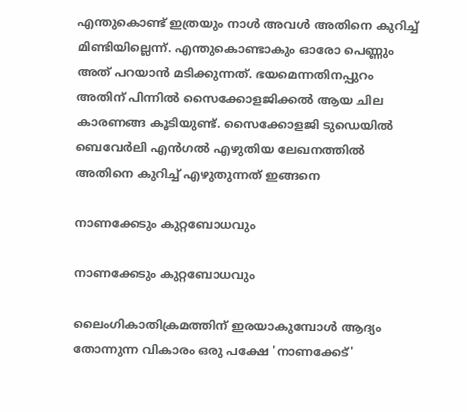എന്തുകൊണ്ട് ഇത്രയും നാള്‍ അവള്‍ അതിനെ കുറിച്ച് മിണ്ടിയില്ലെന്ന്. എന്തുകൊണ്ടാകും ഓരോ പെണ്ണും അത് പറയാന്‍ മടിക്കുന്നത്. ഭയമെന്നതിനപ്പുറം അതിന് പിന്നില്‍ സൈക്കോളജിക്കല്‍ ആയ ചില കാരണങ്ങ കൂടിയുണ്ട്. സൈക്കോളജി ടുഡെയില്‍ ബെവേര്‍ലി എന്‍ഗല്‍ എഴുതിയ ലേഖനത്തില്‍ അതിനെ കുറിച്ച് എഴുതുന്നത് ഇങ്ങനെ

നാണക്കേടും കുറ്റബോധവും

നാണക്കേടും കുറ്റബോധവും

ലൈംഗികാതിക്രമത്തിന് ഇരയാകുമ്പോള്‍ ആദ്യം തോന്നുന്ന വികാരം ഒരു പക്ഷേ 'നാണക്കേട്'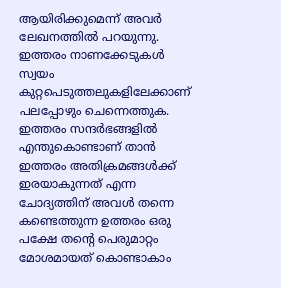ആയിരിക്കുമെന്ന് അവര്‍ ലേഖനത്തില്‍ പറയുന്നു. ഇത്തരം നാണക്കേടുകള്‍ സ്വയം കുറ്റപെടുത്തലുകളിലേക്കാണ് പലപ്പോഴും ചെന്നെത്തുക. ഇത്തരം സന്ദര്‍ഭങ്ങളില്‍ എന്തുകൊണ്ടാണ് താന്‍ ഇത്തരം അതിക്രമങ്ങള്‍ക്ക് ഇരയാകുന്നത് എന്ന ചോദ്യത്തിന് അവള്‍ തന്നെ കണ്ടെത്തുന്ന ഉത്തരം ഒരു പക്ഷേ തന്‍റെ പെരുമാറ്റം മോശമായത് കൊണ്ടാകാം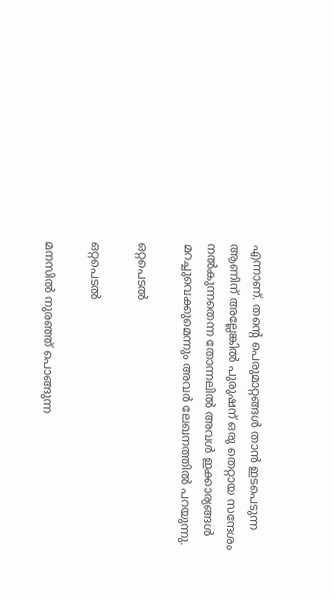എന്നാണ്. തന്‍റെ പെരുമാറ്റങ്ങള്‍ താന്‍ ഇടപെടുന്ന ആണിന് അല്ലേങ്കില്‍ പുരുഷന് ഒരു തെറ്റായ സന്ദേശം നല്‍കുന്നതെന്ന തോന്നലില്‍ അവള്‍ ഇക്കാര്യങ്ങള്‍ മറച്ചുവെക്കുമെന്നും അവര്‍ ലേഖനത്തില്‍ പറയുന്നു.

ഒറ്റപെടല്‍

ഒറ്റപെടല്‍

മനസില്‍ നുരഞ്ഞ് പൊങ്ങുന്ന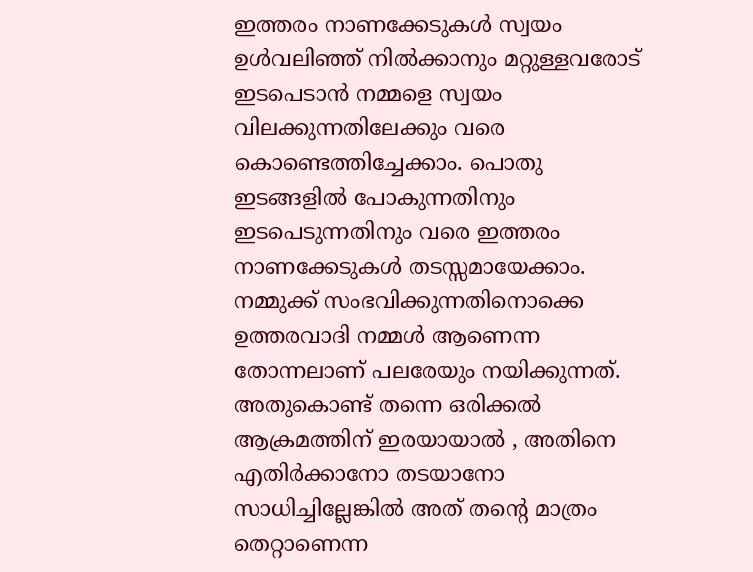ഇത്തരം നാണക്കേടുകള്‍ സ്വയം ഉള്‍വലിഞ്ഞ് നില്‍ക്കാനും മറ്റുള്ളവരോട് ഇടപെടാന്‍ നമ്മളെ സ്വയം വിലക്കുന്നതിലേക്കും വരെ കൊണ്ടെത്തിച്ചേക്കാം. പൊതു ഇടങ്ങളില്‍ പോകുന്നതിനും ഇടപെടുന്നതിനും വരെ ഇത്തരം നാണക്കേടുകള്‍ തടസ്സമായേക്കാം. നമ്മുക്ക് സംഭവിക്കുന്നതിനൊക്കെ ഉത്തരവാദി നമ്മള്‍ ആണെന്ന തോന്നലാണ് പലരേയും നയിക്കുന്നത്. അതുകൊണ്ട് തന്നെ ഒരിക്കല്‍ ആക്രമത്തിന് ഇരയായാല്‍ , അതിനെ എതിര്‍ക്കാനോ തടയാനോ സാധിച്ചില്ലേങ്കില്‍ അത് തന്‍റെ മാത്രം തെറ്റാണെന്ന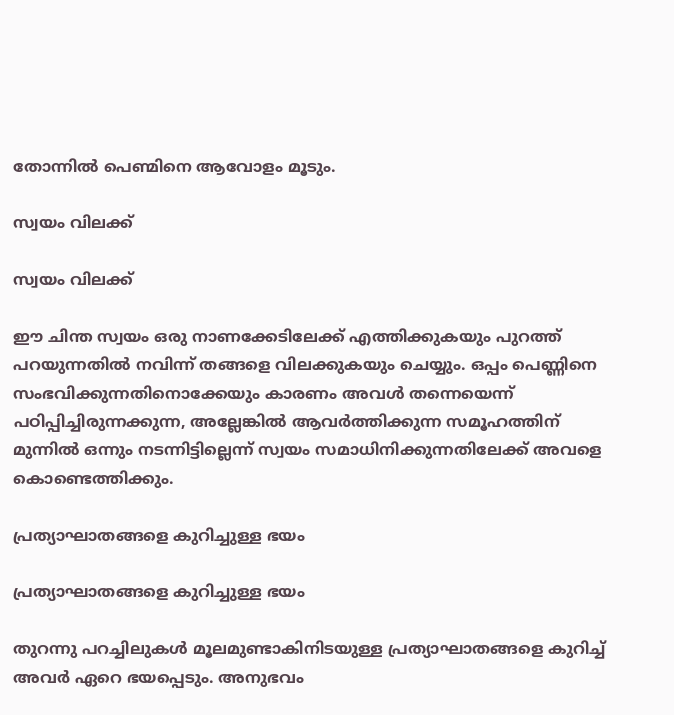തോന്നില്‍ പെണ്മിനെ ആവോളം മൂടും.

സ്വയം വിലക്ക്

സ്വയം വിലക്ക്

ഈ ചിന്ത സ്വയം ഒരു നാണക്കേടിലേക്ക് എത്തിക്കുകയും പുറത്ത് പറയുന്നതില്‍ നവിന്ന് തങ്ങളെ വിലക്കുകയും ചെയ്യും. ഒപ്പം പെണ്ണിനെ സംഭവിക്കുന്നതിനൊക്കേയും കാരണം അവള്‍ തന്നെയെന്ന് പഠിപ്പിച്ചിരുന്നക്കുന്ന, അല്ലേങ്കില്‍ ആവര്‍ത്തിക്കുന്ന സമൂഹത്തിന് മുന്നില്‍ ഒന്നും നടന്നിട്ടില്ലെന്ന് സ്വയം സമാധിനിക്കുന്നതിലേക്ക് അവളെ കൊണ്ടെത്തിക്കും.

പ്രത്യാഘാതങ്ങളെ കുറിച്ചുള്ള ഭയം

പ്രത്യാഘാതങ്ങളെ കുറിച്ചുള്ള ഭയം

തുറന്നു പറച്ചിലുകള്‍ മൂലമുണ്ടാകിനിടയുള്ള പ്രത്യാഘാതങ്ങളെ കുറിച്ച് അവര്‍ ഏറെ ഭയപ്പെടും. അനുഭവം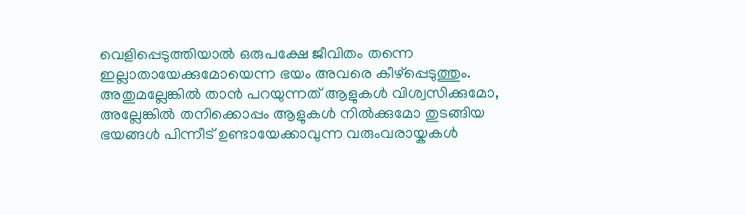വെളിപ്പെടുത്തിയാല്‍ ഒരുപക്ഷേ ജീവിതം തന്നെ ഇല്ലാതായേക്കുമോയെന്ന ഭയം അവരെ കീഴ്പ്പെടുത്തും. അതുമല്ലേങ്കില്‍ താന്‍ പറയുന്നത് ആളുകള്‍ വിശ്വസിക്കുമോ, അല്ലേങ്കില്‍ തനിക്കൊപ്പം ആളുകള്‍ നില്‍ക്കുമോ തുടങ്ങിയ ഭയങ്ങള്‍ പിന്നീട് ഉണ്ടായേക്കാവുന്ന വരുംവരായ്കകള്‍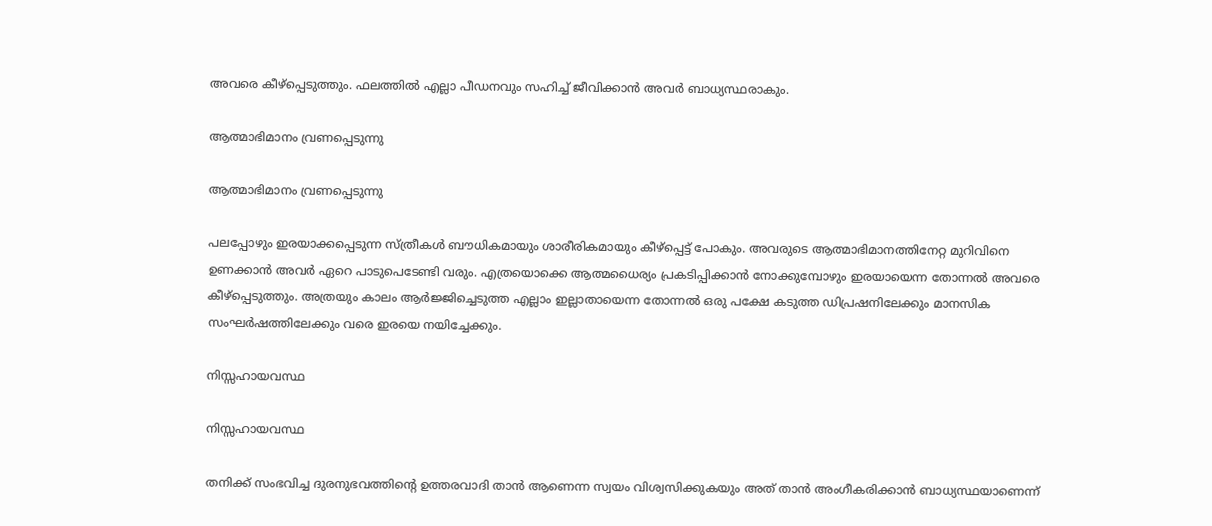അവരെ കീഴ്പ്പെടുത്തും. ഫലത്തില്‍ എല്ലാ പീഡനവും സഹിച്ച് ജീവിക്കാന്‍ അവര്‍ ബാധ്യസ്ഥരാകും.

ആത്മാഭിമാനം വ്രണപ്പെടുന്നു

ആത്മാഭിമാനം വ്രണപ്പെടുന്നു

പലപ്പോഴും ഇരയാക്കപ്പെടുന്ന സ്ത്രീകള്‍ ബൗധികമായും ശാരീരികമായും കീഴ്പ്പെട്ട് പോകും. അവരുടെ ആത്മാഭിമാനത്തിനേറ്റ മുറിവിനെ ഉണക്കാന്‍ അവര്‍ ഏറെ പാടുപെടേണ്ടി വരും. എത്രയൊക്കെ ആത്മധൈര്യം പ്രകടിപ്പിക്കാന്‍ നോക്കുമ്പോഴും ഇരയായെന്ന തോന്നല്‍ അവരെ കീഴ്പ്പെടുത്തും. അത്രയും കാലം ആര്‍ജ്ജിച്ചെടുത്ത എല്ലാം ഇല്ലാതായെന്ന തോന്നല്‍ ഒരു പക്ഷേ കടുത്ത ഡിപ്രഷനിലേക്കും മാനസിക സംഘര്‍ഷത്തിലേക്കും വരെ ഇരയെ നയിച്ചേക്കും.

നിസ്സഹായവസ്ഥ

നിസ്സഹായവസ്ഥ

തനിക്ക് സംഭവിച്ച ദുരനുഭവത്തിന്‍റെ ഉത്തരവാദി താന്‍ ആണെന്ന സ്വയം വിശ്വസിക്കുകയും അത് താന്‍ അംഗീകരിക്കാന്‍ ബാധ്യസ്ഥയാണെന്ന്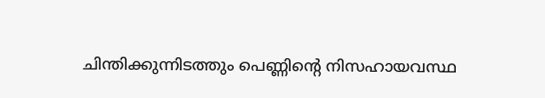ചിന്തിക്കുന്നിടത്തും പെണ്ണിന്‍റെ നിസഹായവസ്ഥ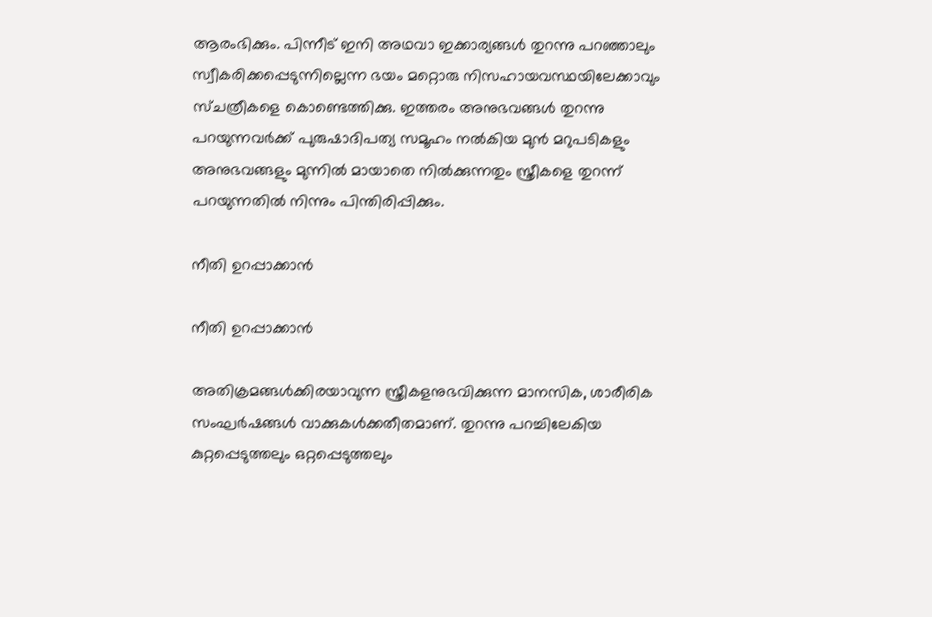ആരംഭിക്കും. പിന്നീട് ഇനി അഥവാ ഇക്കാര്യങ്ങള്‍ തുറന്നു പറഞ്ഞാലും സ്വീകരിക്കപ്പെടുന്നില്ലെന്ന ഭയം മറ്റൊരു നിസഹായവസ്ഥയിലേക്കാവും സ്ചത്രീകളെ കൊണ്ടെത്തിക്കു. ഇത്തരം അനുഭവങ്ങള്‍ തുറന്നു പറയുന്നവര്‍ക്ക് പുരുഷാദിപത്യ സമൂഹം നല്‍കിയ മുന്‍ മറുപടികളും അനുഭവങ്ങളും മുന്നില്‍ മായാതെ നില്‍ക്കുന്നതും സ്ത്രീകളെ തുറന്ന് പറയുന്നതില്‍ നിന്നും പിന്തിരിപ്പിക്കും.

നീതി ഉറപ്പാക്കാന്‍

നീതി ഉറപ്പാക്കാന്‍

അതിക്രമങ്ങൾക്കിരയാവുന്ന സ്ത്രീകളനുഭവിക്കുന്ന മാനസിക, ശാരീരിക സംഘർഷങ്ങൾ വാക്കുകൾക്കതീതമാണ്. തുറന്നു പറച്ചിലേകിയ കുറ്റപ്പെടുത്തലും ഒറ്റപ്പെടുത്തലും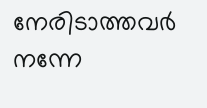നേരിടാത്തവർ നന്നേ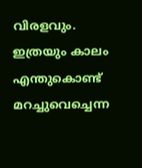വിരളവും. ഇത്രയും കാലം എന്തുകൊണ്ട് മറച്ചുവെച്ചെന്ന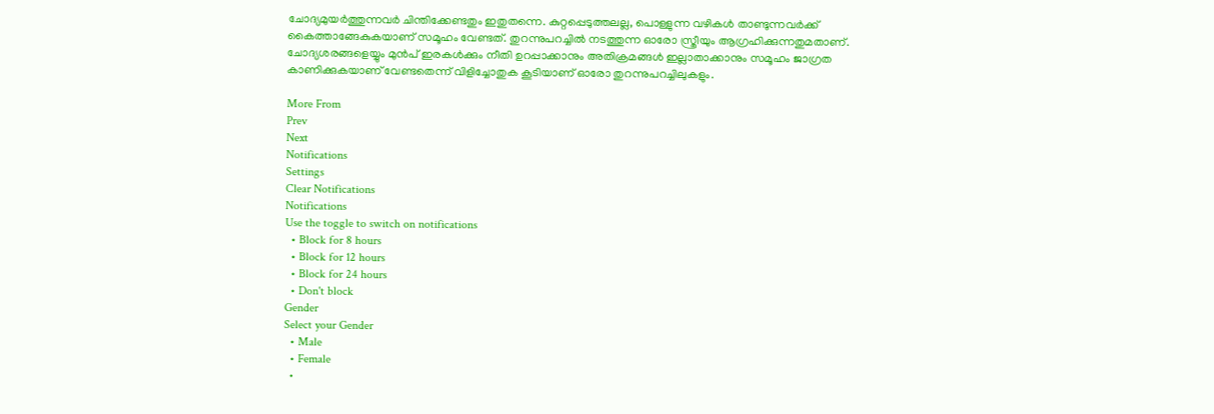ചോദ്യമുയർത്തുന്നവർ ചിന്തിക്കേണ്ടതും ഇതുതന്നെ. കുറ്റപ്പെടുത്തലല്ല, പൊള്ളുന്ന വഴികൾ താണ്ടുന്നവർക്ക് കൈത്താങ്ങേകുകയാണ് സമൂഹം വേണ്ടത്. തുറന്നുപറച്ചിൽ നടത്തുന്ന ഓരോ സ്ത്രീയും ആഗ്രഹിക്കുന്നതുമതാണ്. ചോദ്യശരങ്ങളെയ്യും മുൻപ് ഇരകൾക്കും നീതി ഉറപ്പാക്കാനും അതിക്രമങ്ങൾ ഇല്ലാതാക്കാനും സമൂഹം ജാഗ്രത കാണിക്കുകയാണ് വേണ്ടതെന്ന് വിളിച്ചോതുക കൂടിയാണ് ഓരോ തുറന്നുപറച്ചിലുകളും.

More From
Prev
Next
Notifications
Settings
Clear Notifications
Notifications
Use the toggle to switch on notifications
  • Block for 8 hours
  • Block for 12 hours
  • Block for 24 hours
  • Don't block
Gender
Select your Gender
  • Male
  • Female
  •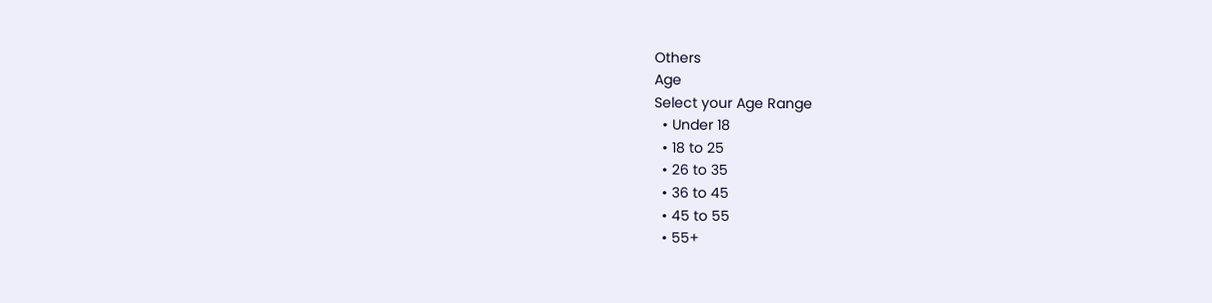Others
Age
Select your Age Range
  • Under 18
  • 18 to 25
  • 26 to 35
  • 36 to 45
  • 45 to 55
  • 55+